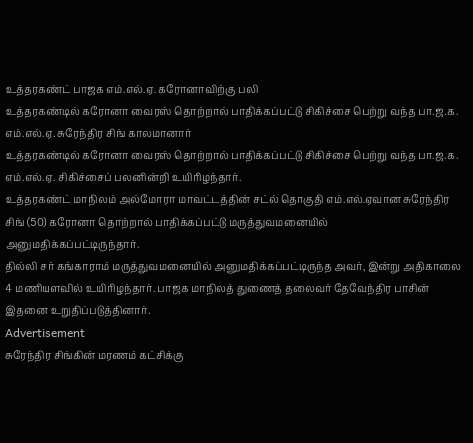உத்தரகண்ட் பாஜக எம்.எல்.ஏ. கரோனாவிற்கு பலி
உத்தரகண்டில் கரோனா வைரஸ் தொற்றால் பாதிக்கப்பட்டு சிகிச்சை பெற்று வந்த பா.ஜ.க. எம்.எல்.ஏ. சுரேந்திர சிங் காலமானார்
உத்தரகண்டில் கரோனா வைரஸ் தொற்றால் பாதிக்கப்பட்டு சிகிச்சை பெற்று வந்த பா.ஜ.க. எம்.எல்.ஏ. சிகிச்சைப் பலனின்றி உயிரிழந்தார்.
உத்தரகண்ட் மாநிலம் அல்மோரா மாவட்டத்தின் சட்ல் தொகுதி எம்.எல்.ஏவான சுரேந்திர சிங் (50) கரோனா தொற்றால் பாதிக்கப்பட்டு மருத்துவமனையில் அனுமதிக்கப்பட்டிருந்தார்.
தில்லி சர் கங்காராம் மருத்துவமனையில் அனுமதிக்கப்பட்டிருந்த அவர், இன்று அதிகாலை 4 மணியளவில் உயிரிழந்தார். பாஜக மாநிலத் துணைத் தலைவர் தேவேந்திர பாசின் இதனை உறுதிப்படுத்தினார்.
Advertisement
சுரேந்திர சிங்கின் மரணம் கட்சிக்கு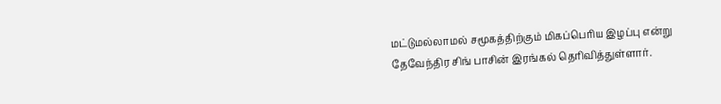மட்டுமல்லாமல் சமூகத்திற்கும் மிகப்பெரிய இழப்பு என்று தேவேந்திர சிங் பாசின் இரங்கல் தெரிவித்துள்ளார்.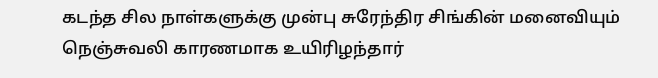கடந்த சில நாள்களுக்கு முன்பு சுரேந்திர சிங்கின் மனைவியும் நெஞ்சுவலி காரணமாக உயிரிழந்தார்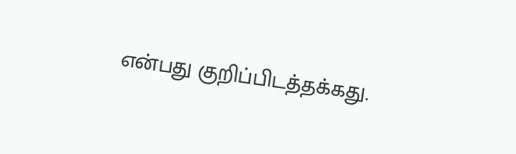என்பது குறிப்பிடத்தக்கது.